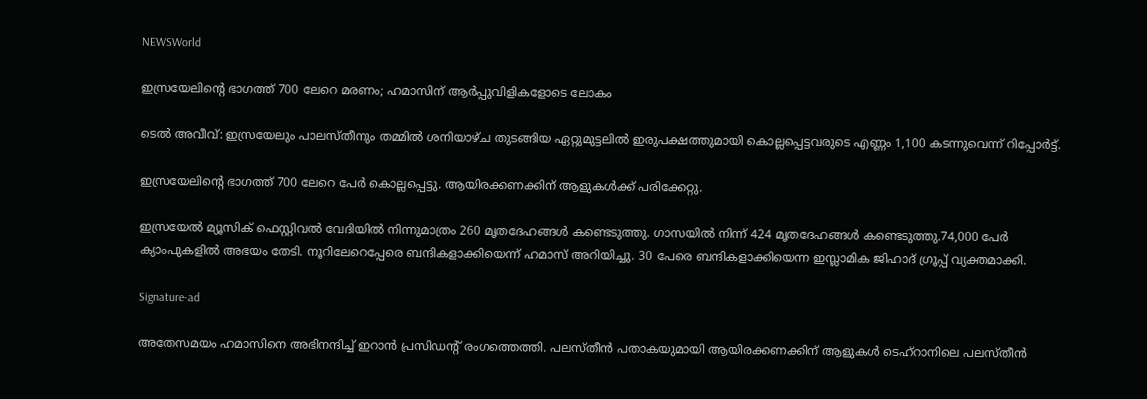NEWSWorld

ഇസ്രയേലിന്റെ ഭാഗത്ത് 700 ലേറെ മരണം; ഹമാസിന് ആർപ്പുവിളികളോടെ ലോകം

ടെല്‍ അവീവ്: ഇസ്രയേലും പാലസ്തീനും തമ്മില്‍ ശനിയാഴ്ച തുടങ്ങിയ ഏറ്റുമുട്ടലില്‍ ഇരുപക്ഷത്തുമായി കൊല്ലപ്പെട്ടവരുടെ എണ്ണം 1,100 കടന്നുവെന്ന് റിപ്പോര്‍ട്ട്.

ഇസ്രയേലിന്റെ ഭാഗത്ത് 700 ലേറെ പേര്‍ കൊല്ലപ്പെട്ടു. ആയിരക്കണക്കിന് ആളുകള്‍ക്ക് പരിക്കേറ്റു.

ഇസ്രയേല്‍ മ്യൂസിക് ഫെസ്റ്റിവല്‍ വേദിയില്‍ നിന്നുമാത്രം 260 മൃതദേഹങ്ങള്‍ കണ്ടെടുത്തു. ഗാസയില്‍ നിന്ന് 424 മൃതദേഹങ്ങള്‍ കണ്ടെടുത്തു.74,000 പേര്‍ ക്യാംപുകളില്‍ അഭയം തേടി. നൂറിലേറെപ്പേരെ ബന്ദികളാക്കിയെന്ന് ഹമാസ് അറിയിച്ചു. 30 പേരെ ബന്ദികളാക്കിയെന്ന ഇസ്ലാമിക ജിഹാദ് ഗ്രൂപ്പ് വ്യക്തമാക്കി.

Signature-ad

അതേസമയം ഹമാസിനെ അഭിനന്ദിച്ച്‌ ഇറാന്‍ പ്രസിഡന്റ് രംഗത്തെത്തി. പലസ്തീന്‍ പതാകയുമായി ആയിരക്കണക്കിന് ആളുകള്‍ ടെഹ്‌റാനിലെ പലസ്തീന്‍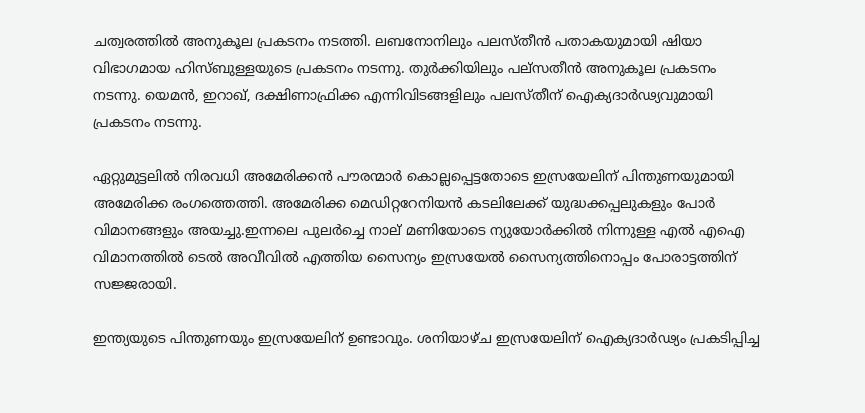ചത്വരത്തില്‍ അനുകൂല പ്രകടനം നടത്തി. ലബനോനിലും പലസ്തീന്‍ പതാകയുമായി ഷിയാ വിഭാഗമായ ഹിസ്ബുള്ളയുടെ പ്രകടനം നടന്നു. തുര്‍ക്കിയിലും പല്‌സതീന്‍ അനുകൂല പ്രകടനം നടന്നു. യെമന്‍, ഇറാഖ്, ദക്ഷിണാഫ്രിക്ക എന്നിവിടങ്ങളിലും പലസ്തീന് ഐക്യദാര്‍ഢ്യവുമായി പ്രകടനം നടന്നു.

ഏറ്റുമുട്ടലില്‍ നിരവധി അമേരിക്കന്‍ പൗരന്മാര്‍ കൊല്ലപ്പെട്ടതോടെ ഇസ്രയേലിന് പിന്തുണയുമായി അമേരിക്ക രംഗത്തെത്തി. അമേരിക്ക മെഡിറ്ററേനിയന്‍ കടലിലേക്ക് യുദ്ധക്കപ്പലുകളും പോര്‍ വിമാനങ്ങളും അയച്ചു.ഇന്നലെ പുലര്‍ച്ചെ നാല് മണിയോടെ ന്യുയോര്‍ക്കില്‍ നിന്നുള്ള എല്‍ എഐ വിമാനത്തില്‍ ടെല്‍ അവീവില്‍ എത്തിയ സൈന്യം ഇസ്രയേല്‍ സൈന്യത്തിനൊപ്പം പോരാട്ടത്തിന് സജ്ജരായി.

ഇന്ത്യയുടെ പിന്തുണയും ഇസ്രയേലിന് ഉണ്ടാവും. ശനിയാഴ്ച ഇസ്രയേലിന് ഐക്യദാര്‍ഢ്യം പ്രകടിപ്പിച്ച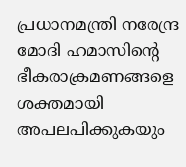പ്രധാനമന്ത്രി നരേന്ദ്ര മോദി ഹമാസിന്റെ ഭീകരാക്രമണങ്ങളെ ശക്തമായി അപലപിക്കുകയും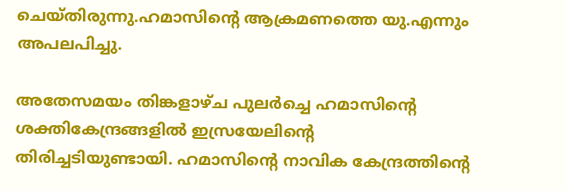ചെയ്തിരുന്നു.ഹമാസിന്റെ ആക്രമണത്തെ യു.എന്നും അപലപിച്ചു.

അതേസമയം തിങ്കളാഴ്ച പുലര്‍ച്ചെ ഹമാസിന്റെ ശക്തികേന്ദ്രങ്ങളില്‍ ഇസ്രയേലിന്റെ തിരിച്ചടിയുണ്ടായി. ഹമാസിന്റെ നാവിക കേന്ദ്രത്തിന്റെ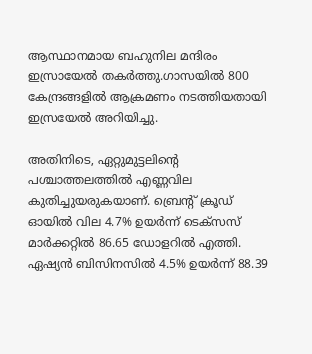ആസ്ഥാനമായ ബഹുനില മന്ദിരം ഇസ്രായേൽ തകർത്തു.ഗാസയില്‍ 800 കേന്ദ്രങ്ങളില്‍ ആക്രമണം നടത്തിയതായി ഇസ്രയേല്‍ അറിയിച്ചു.

അതിനിടെ, ഏറ്റുമുട്ടലിന്റെ പശ്ചാത്തലത്തില്‍ എണ്ണവില കുതിച്ചുയരുകയാണ്. ബ്രെന്റ് ക്രൂഡ് ഓയില്‍ വില 4.7% ഉയര്‍ന്ന് ടെക്‌സസ് മാര്‍ക്കറ്റില്‍ 86.65 ഡോളറില്‍ എത്തി. ഏഷ്യന്‍ ബിസിനസില്‍ 4.5% ഉയര്‍ന്ന് 88.39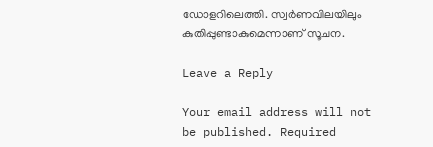ഡോളറിലെത്തി. സ്വര്‍ണവിലയിലും കുതിപ്പുണ്ടാകുമെന്നാണ് സൂചന.

Leave a Reply

Your email address will not be published. Required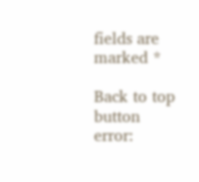fields are marked *

Back to top button
error: